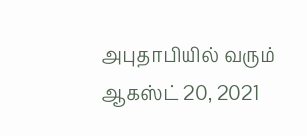அபுதாபியில் வரும் ஆகஸ்ட் 20, 2021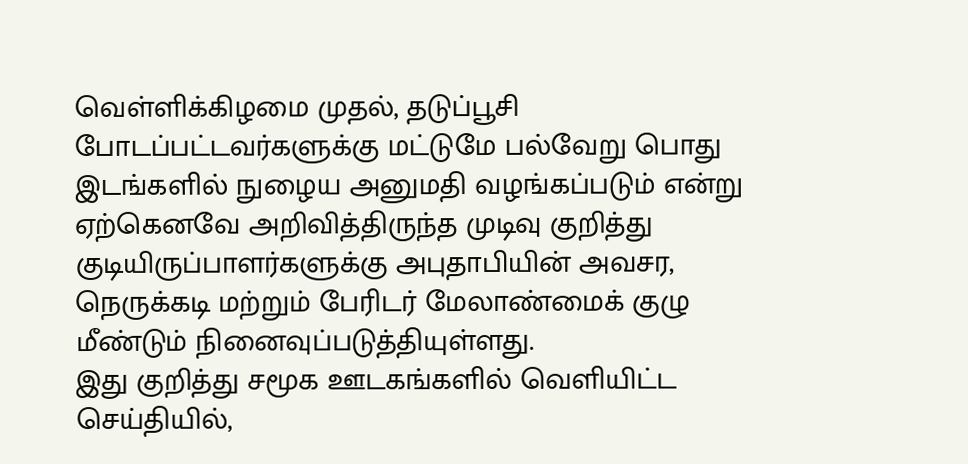வெள்ளிக்கிழமை முதல், தடுப்பூசி போடப்பட்டவர்களுக்கு மட்டுமே பல்வேறு பொது இடங்களில் நுழைய அனுமதி வழங்கப்படும் என்று ஏற்கெனவே அறிவித்திருந்த முடிவு குறித்து குடியிருப்பாளர்களுக்கு அபுதாபியின் அவசர, நெருக்கடி மற்றும் பேரிடர் மேலாண்மைக் குழு மீண்டும் நினைவுப்படுத்தியுள்ளது.
இது குறித்து சமூக ஊடகங்களில் வெளியிட்ட செய்தியில்,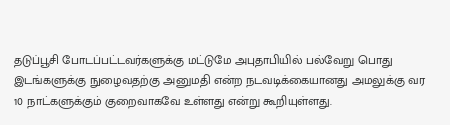தடுப்பூசி போடப்பட்டவர்களுக்கு மட்டுமே அபுதாபியில் பல்வேறு பொது இடங்களுக்கு நுழைவதற்கு அனுமதி என்ற நடவடிக்கையானது அமலுக்கு வர 10 நாட்களுக்கும் குறைவாகவே உள்ளது என்று கூறியுள்ளது.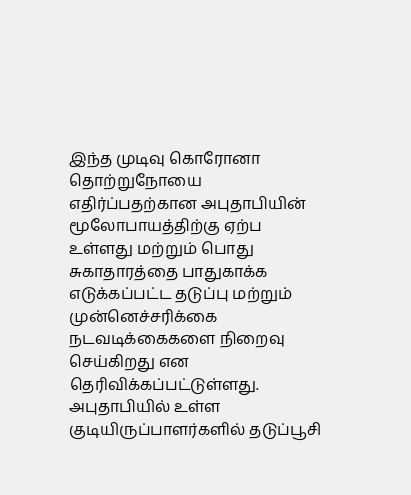இந்த முடிவு கொரோனா தொற்றுநோயை எதிர்ப்பதற்கான அபுதாபியின் மூலோபாயத்திற்கு ஏற்ப உள்ளது மற்றும் பொது சுகாதாரத்தை பாதுகாக்க எடுக்கப்பட்ட தடுப்பு மற்றும் முன்னெச்சரிக்கை நடவடிக்கைகளை நிறைவு செய்கிறது என தெரிவிக்கப்பட்டுள்ளது.
அபுதாபியில் உள்ள குடியிருப்பாளர்களில் தடுப்பூசி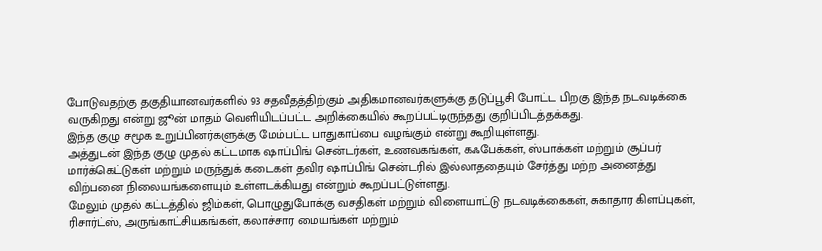போடுவதற்கு தகுதியானவர்களில் 93 சதவீதத்திற்கும் அதிகமானவர்களுக்கு தடுப்பூசி போட்ட பிறகு இந்த நடவடிக்கை வருகிறது என்று ஜூன் மாதம் வெளியிடப்பட்ட அறிக்கையில் கூறப்பட்டிருந்தது குறிப்பிடத்தக்கது.
இந்த குழு சமூக உறுப்பினர்களுக்கு மேம்பட்ட பாதுகாப்பை வழங்கும் என்று கூறியுள்ளது.
அத்துடன் இந்த குழு முதல் கட்டமாக ஷாப்பிங் சென்டர்கள், உணவகங்கள், கஃபேக்கள், ஸ்பாக்கள் மற்றும் சூப்பர் மார்க்கெட்டுகள் மற்றும் மருந்துக் கடைகள் தவிர ஷாப்பிங் சென்டரில் இல்லாததையும் சேர்த்து மற்ற அனைத்து விற்பனை நிலையங்களையும் உள்ளடக்கியது என்றும் கூறப்பட்டுள்ளது.
மேலும் முதல் கட்டத்தில் ஜிம்கள், பொழுதுபோக்கு வசதிகள் மற்றும் விளையாட்டு நடவடிக்கைகள், சுகாதார கிளப்புகள், ரிசார்ட்ஸ், அருங்காட்சியகங்கள், கலாச்சார மையங்கள் மற்றும்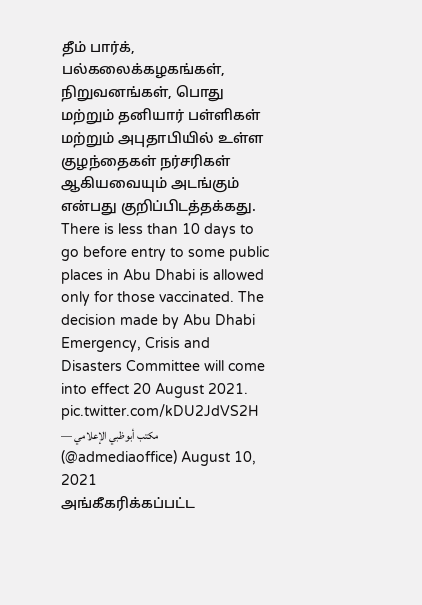தீம் பார்க், பல்கலைக்கழகங்கள், நிறுவனங்கள், பொது மற்றும் தனியார் பள்ளிகள் மற்றும் அபுதாபியில் உள்ள குழந்தைகள் நர்சரிகள் ஆகியவையும் அடங்கும் என்பது குறிப்பிடத்தக்கது.
There is less than 10 days to go before entry to some public places in Abu Dhabi is allowed only for those vaccinated. The decision made by Abu Dhabi Emergency, Crisis and Disasters Committee will come into effect 20 August 2021. pic.twitter.com/kDU2JdVS2H
— مكتب أبوظبي الإعلامي (@admediaoffice) August 10, 2021
அங்கீகரிக்கப்பட்ட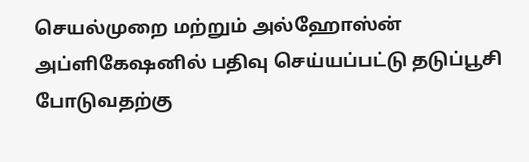செயல்முறை மற்றும் அல்ஹோஸ்ன் அப்ளிகேஷனில் பதிவு செய்யப்பட்டு தடுப்பூசி போடுவதற்கு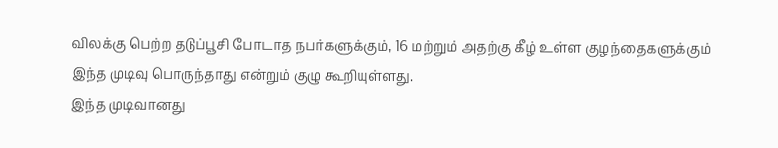விலக்கு பெற்ற தடுப்பூசி போடாத நபர்களுக்கும், 16 மற்றும் அதற்கு கீழ் உள்ள குழந்தைகளுக்கும் இந்த முடிவு பொருந்தாது என்றும் குழு கூறியுள்ளது.
இந்த முடிவானது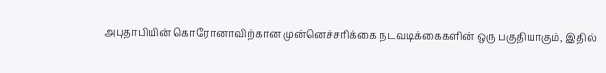அபுதாபியின் கொரோனாவிற்கான முன்னெச்சரிக்கை நடவடிக்கைகளின் ஒரு பகுதியாகும், இதில்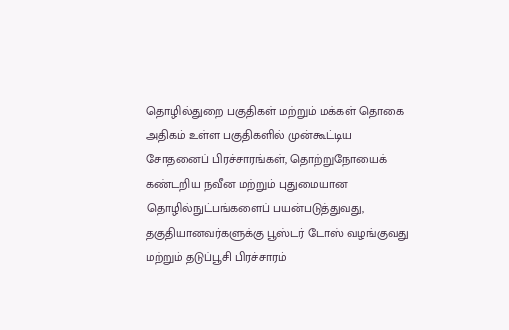தொழில்துறை பகுதிகள் மற்றும் மக்கள் தொகை அதிகம் உள்ள பகுதிகளில் முன்கூட்டிய சோதனைப் பிரச்சாரங்கள், தொற்றுநோயைக் கண்டறிய நவீன மற்றும் புதுமையான தொழில்நுட்பங்களைப் பயன்படுத்துவது, தகுதியானவர்களுக்கு பூஸ்டர் டோஸ் வழங்குவது மற்றும் தடுப்பூசி பிரச்சாரம்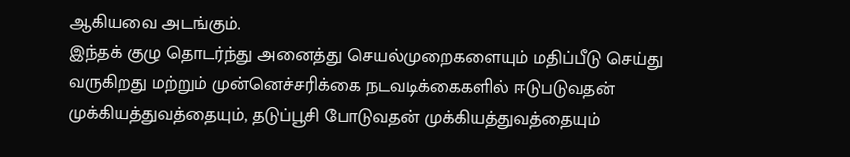ஆகியவை அடங்கும்.
இந்தக் குழு தொடர்ந்து அனைத்து செயல்முறைகளையும் மதிப்பீடு செய்து வருகிறது மற்றும் முன்னெச்சரிக்கை நடவடிக்கைகளில் ஈடுபடுவதன் முக்கியத்துவத்தையும், தடுப்பூசி போடுவதன் முக்கியத்துவத்தையும்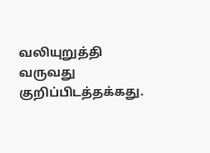வலியுறுத்தி வருவது குறிப்பிடத்தக்கது.